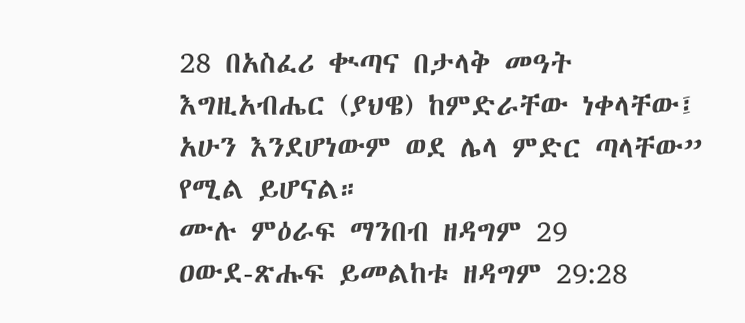28 በአስፈሪ ቊጣና በታላቅ መዓት እግዚአብሔር (ያህዌ) ከምድራቸው ነቀላቸው፤ አሁን እንደሆነውም ወደ ሌላ ምድር ጣላቸው” የሚል ይሆናል።
ሙሉ ምዕራፍ ማንበብ ዘዳግም 29
ዐውደ-ጽሑፍ ይመልከቱ ዘዳግም 29:28